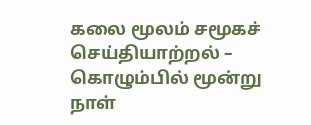கலை மூலம் சமூகச் செய்தியாற்றல் – கொழும்பில் மூன்று நாள்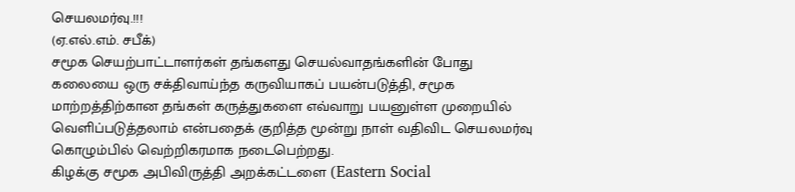செயலமர்வு.!!!
(ஏ.எல்.எம். சபீக்)
சமூக செயற்பாட்டாளர்கள் தங்களது செயல்வாதங்களின் போது கலையை ஒரு சக்திவாய்ந்த கருவியாகப் பயன்படுத்தி, சமூக மாற்றத்திற்கான தங்கள் கருத்துகளை எவ்வாறு பயனுள்ள முறையில் வெளிப்படுத்தலாம் என்பதைக் குறித்த மூன்று நாள் வதிவிட செயலமர்வு கொழும்பில் வெற்றிகரமாக நடைபெற்றது.
கிழக்கு சமூக அபிவிருத்தி அறக்கட்டளை (Eastern Social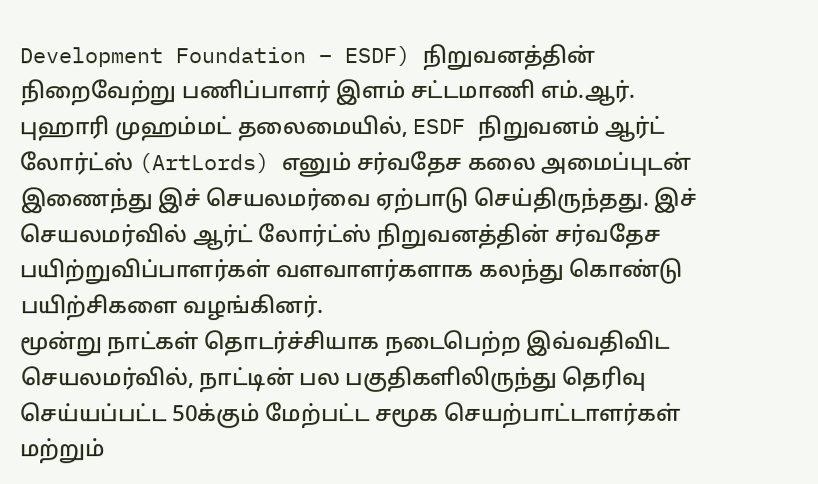Development Foundation – ESDF) நிறுவனத்தின் நிறைவேற்று பணிப்பாளர் இளம் சட்டமாணி எம்.ஆர். புஹாரி முஹம்மட் தலைமையில், ESDF நிறுவனம் ஆர்ட் லோர்ட்ஸ் (ArtLords) எனும் சர்வதேச கலை அமைப்புடன் இணைந்து இச் செயலமர்வை ஏற்பாடு செய்திருந்தது. இச் செயலமர்வில் ஆர்ட் லோர்ட்ஸ் நிறுவனத்தின் சர்வதேச பயிற்றுவிப்பாளர்கள் வளவாளர்களாக கலந்து கொண்டு பயிற்சிகளை வழங்கினர்.
மூன்று நாட்கள் தொடர்ச்சியாக நடைபெற்ற இவ்வதிவிட செயலமர்வில், நாட்டின் பல பகுதிகளிலிருந்து தெரிவு செய்யப்பட்ட 50க்கும் மேற்பட்ட சமூக செயற்பாட்டாளர்கள் மற்றும்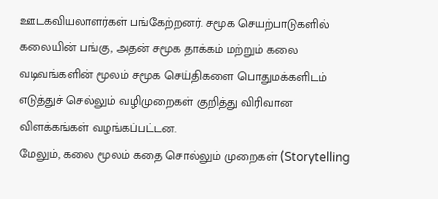ஊடகவியலாளர்கள் பங்கேற்றனர். சமூக செயற்பாடுகளில் கலையின் பங்கு, அதன் சமூக தாக்கம் மற்றும் கலை வடிவங்களின் மூலம் சமூக செய்திகளை பொதுமக்களிடம் எடுத்துச் செல்லும் வழிமுறைகள் குறித்து விரிவான விளக்கங்கள் வழங்கப்பட்டன.
மேலும், கலை மூலம் கதை சொல்லும் முறைகள் (Storytelling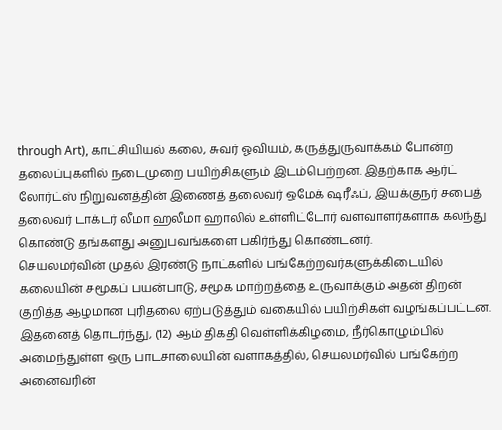through Art), காட்சியியல் கலை, சுவர் ஓவியம், கருத்துருவாக்கம் போன்ற தலைப்புகளில் நடைமுறை பயிற்சிகளும் இடம்பெற்றன. இதற்காக ஆர்ட் லோர்ட்ஸ் நிறுவனத்தின் இணைத் தலைவர் ஒமேக் ஷரீஃப், இயக்குநர் சபைத் தலைவர் டாக்டர் லீமா ஹலீமா ஹாலில் உள்ளிட்டோர் வளவாளர்களாக கலந்து கொண்டு தங்களது அனுபவங்களை பகிர்ந்து கொண்டனர்.
செயலமர்வின் முதல் இரண்டு நாட்களில் பங்கேற்றவர்களுக்கிடையில் கலையின் சமூகப் பயன்பாடு, சமூக மாற்றத்தை உருவாக்கும் அதன் திறன் குறித்த ஆழமான புரிதலை ஏற்படுத்தும் வகையில் பயிற்சிகள் வழங்கப்பட்டன. இதனைத் தொடர்ந்து, (12) ஆம் திகதி வெள்ளிக்கிழமை, நீர்கொழும்பில் அமைந்துள்ள ஒரு பாடசாலையின் வளாகத்தில், செயலமர்வில் பங்கேற்ற அனைவரின்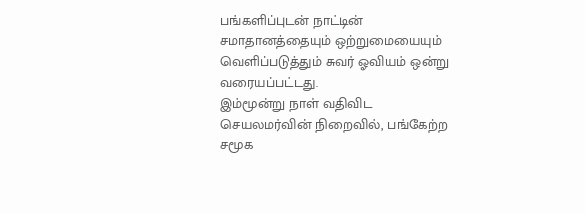பங்களிப்புடன் நாட்டின் சமாதானத்தையும் ஒற்றுமையையும் வெளிப்படுத்தும் சுவர் ஓவியம் ஒன்று வரையப்பட்டது.
இம்மூன்று நாள் வதிவிட செயலமர்வின் நிறைவில், பங்கேற்ற சமூக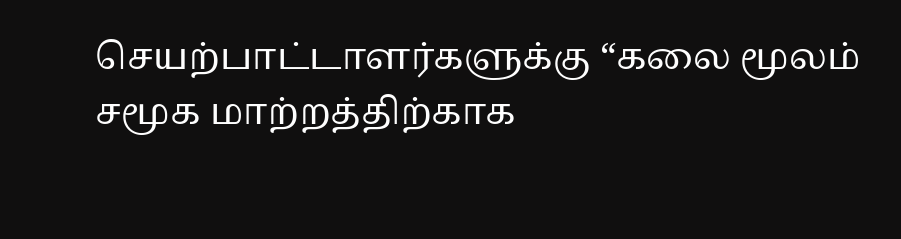செயற்பாட்டாளர்களுக்கு “கலை மூலம் சமூக மாற்றத்திற்காக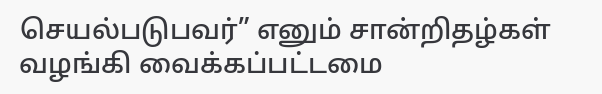செயல்படுபவர்” எனும் சான்றிதழ்கள் வழங்கி வைக்கப்பட்டமை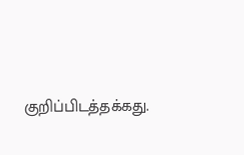குறிப்பிடத்தக்கது.